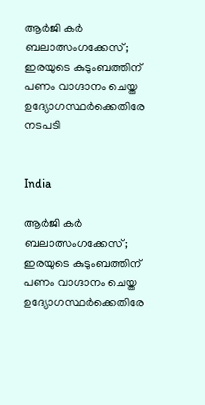ആർജി കർ ബലാത്സംഗക്കേസ്; ഇരയുടെ കുടുംബത്തിന് പണം വാഗ്ദാനം ചെയ്ത ഉദ‍്യോഗസ്ഥർക്കെതിരേ നടപടി


India

ആർജി കർ ബലാത്സംഗക്കേസ്; ഇരയുടെ കുടുംബത്തിന് പണം വാഗ്ദാനം ചെയ്ത ഉദ‍്യോഗസ്ഥർക്കെതിരേ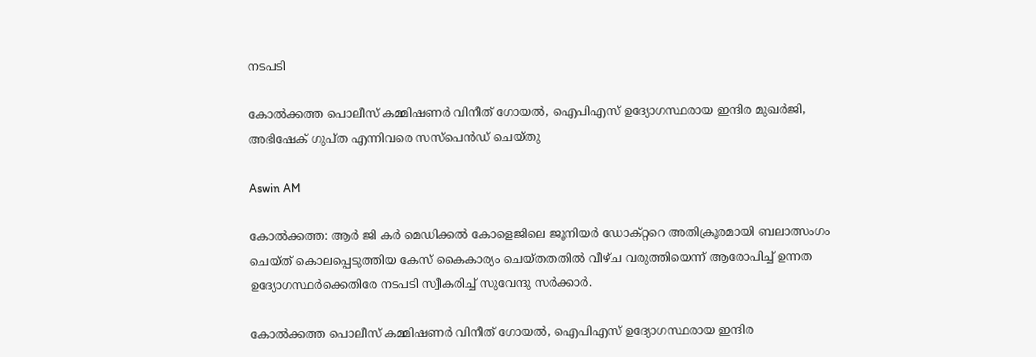നടപടി

കോൽക്കത്ത പൊലീസ് കമ്മിഷണർ വിനീത് ഗോയൽ, ഐപിഎസ് ഉദ‍്യോഗസ്ഥരായ ഇന്ദിര മുഖർജി, അഭിഷേക് ഗുപ്ത എന്നിവരെ സസ്പെൻഡ് ചെയ്തു

Aswin AM

കോൽക്കത്ത: ആർ ജി കർ മെഡിക്കൽ കോളെജിലെ ജൂനിയർ ഡോക്റ്ററെ അതിക്രൂരമായി ബലാത്സംഗം ചെയ്ത് കൊലപ്പെടുത്തിയ കേസ് കൈകാര‍്യം ചെയ്തതതിൽ വീഴ്ച വരുത്തിയെന്ന് ആരോപിച്ച് ഉന്നത ഉദ‍്യോഗസ്ഥർക്കെതിരേ നടപടി സ്വീകരിച്ച് സുവേന്ദു സർക്കാർ.

കോൽക്കത്ത പൊലീസ് കമ്മിഷണർ വിനീത് ഗോയൽ, ഐപിഎസ് ഉദ‍്യോഗസ്ഥരായ ഇന്ദിര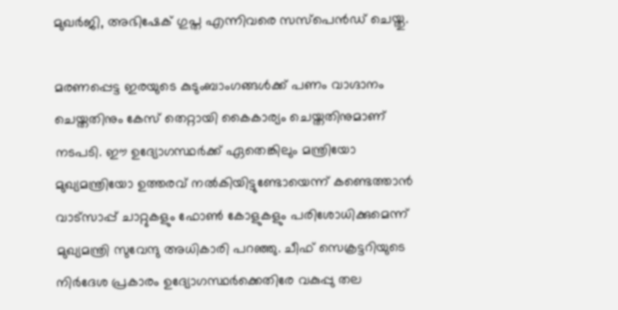മുഖർജി, അഭിഷേക് ഗുപ്ത എന്നിവരെ സസ്പെൻഡ് ചെയ്തു.

മരണപ്പെട്ട ഇരയുടെ കുടുംബാംഗങ്ങൾക്ക് പണം വാഗ്ദാനം ചെയ്തതിനും കേസ് തെറ്റായി കൈകാര‍്യം ചെയ്തതിനുമാണ് നടപടി. ഈ ഉദ‍്യോഗസ്ഥർക്ക് ഏതെങ്കിലും മന്ത്രിയോ മുഖ‍്യമന്ത്രിയോ ഉത്തരവ് നൽകിയിട്ടുണ്ടോയെന്ന് കണ്ടെത്താൻ വാട്സാപ്പ് ചാറ്റുകളും ഫോൺ കോളുകളും പരിശോധിക്കുമെന്ന് മുഖ‍്യമന്ത്രി സുവേന്ദു അധികാരി പറഞ്ഞു. ചീഫ് സെക്രട്ടറിയുടെ നിർദേശ പ്രകാരം ഉദ‍്യോഗസ്ഥർക്കെതിരേ വകുപ്പു തല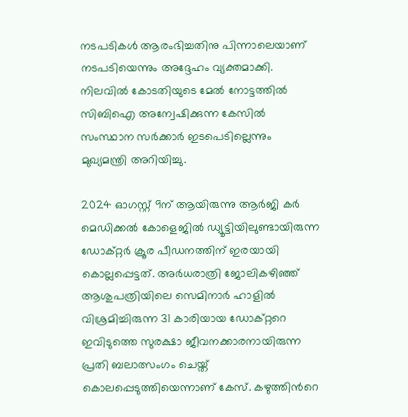നടപടികൾ ആരംഭിച്ചതിനു പിന്നാലെയാണ് നടപടിയെന്നും അദ്ദേഹം വ‍്യക്തമാക്കി. നിലവിൽ കോടതിയുടെ മേൽ നോട്ടത്തിൽ സിബിഐ അന്വേഷിക്കുന്ന കേസിൽ സംസ്ഥാന സർക്കാർ ഇടപെടില്ലെന്നും മുഖ‍്യമന്ത്രി അറിയിച്ചു.

2024 ഓഗസ്റ്റ് 9ന് ആയിരുന്നു ആര്‍ജി കര്‍ മെഡിക്കല്‍ കോളെജില്‍ ഡ്യൂട്ടിയിലുണ്ടായിരുന്ന ഡോക്റ്റർ ക്രൂര പീഡനത്തിന് ഇരയായി കൊല്ലപ്പെട്ടത്. അർധരാത്രി ജോലികഴിഞ്ഞ് ആശുപത്രിയിലെ സെമിനാർ ഹാളിൽ വിശ്രമിച്ചിരുന്ന 31 കാരിയായ ഡോക്‌റ്ററെ ഇവിടുത്തെ സുരക്ഷാ ജീവനക്കാരനായിരുന്ന പ്രതി ബലാത്സംഗം ചെയ്ത് കൊലപ്പെടുത്തിയെന്നാണ് കേസ്. കഴുത്തിന്‍റെ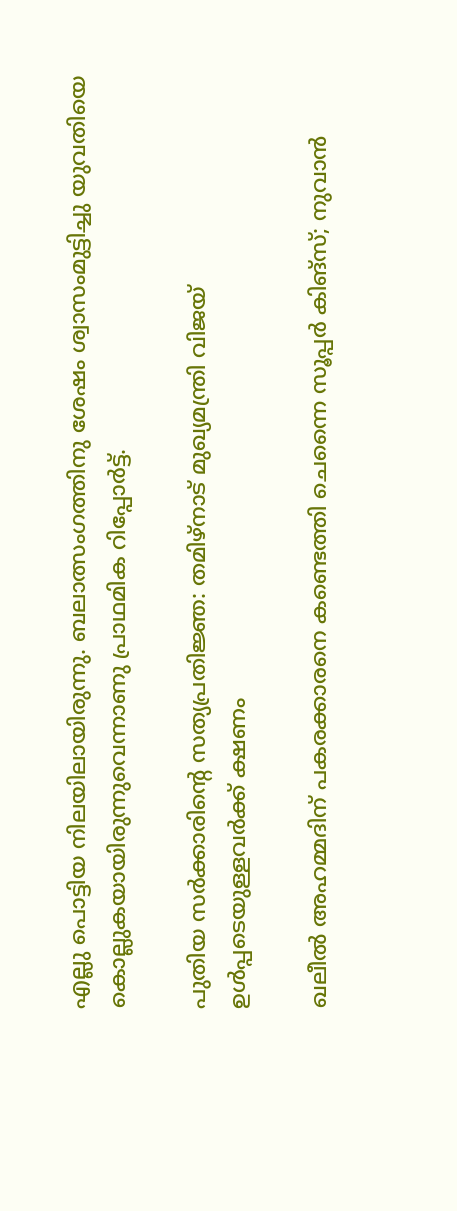എല്ലു പൊട്ടിയ നിലയിലായിരുന്നു. ബലാത്സംഗത്തിനു ശേഷം ശ്വാസംമുട്ടിച്ചു യുവതിയെ കൊല്ലുകയായിരുന്നുവെന്നാണു പ്രാഥമിക റിപ്പോര്‍ട്ട്.

പുതിയ സർക്കാരിന്‍റെ സത്യപ്രതിജ്ഞ: തമിഴ്നാട് മുഖ‍്യമന്ത്രി വിജയ് ഉൾപ്പടെയുള്ളവർക്ക് ക്ഷണം

ഖലീൽ അഹമ്മദിന് പകരക്കാരനെ കണ്ടെത്തി ചെന്നൈ സൂപ്പർ കിങ്സ്; നുവാൻ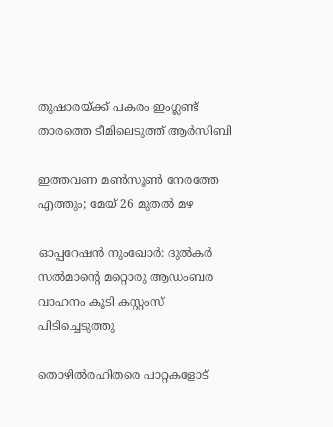തുഷാരയ്ക്ക് പകരം ഇംഗ്ലണ്ട് താരത്തെ ടീമിലെടുത്ത് ആർസിബി

ഇത്തവണ മൺസൂൺ നേരത്തേ എത്തും; മേയ് 26 മുതൽ മഴ

ഓപ്പറേഷൻ നുംഖോർ: ദുൽകർ സൽമാന്‍റെ മറ്റൊരു ആഡംബര വാഹനം കൂടി കസ്റ്റംസ് പിടിച്ചെടുത്തു

തൊഴിൽരഹിതരെ പാറ്റകളോട്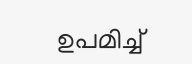ഉപമിച്ച്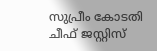സുപ്രീം കോടതി ചീഫ് ജസ്റ്റിസ്